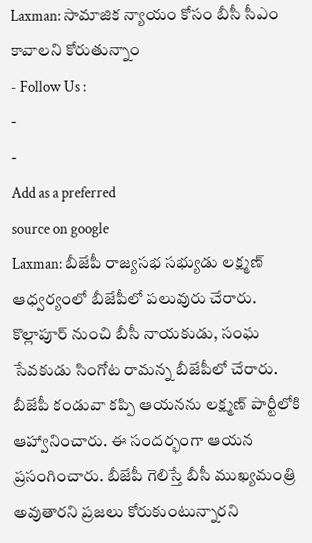Laxman: సామాజిక న్యాయం కోసం బీసీ సీఎం కావాలని కోరుతున్నాం
- Follow Us :
-
-
Add as a preferred
source on google
Laxman: బీజేపీ రాజ్యసభ సభ్యుడు లక్ష్మణ్ ఆధ్వర్యంలో బీజేపీలో పలువురు చేరారు. కొల్లాపూర్ నుంచి బీసీ నాయకుడు, సంఘ సేవకుడు సింగోట రామన్న బీజేపీలో చేరారు. బీజేపీ కండువా కప్పి ఆయనను లక్ష్మణ్ పార్టీలోకి ఆహ్వానించారు. ఈ సందర్భంగా ఆయన ప్రసంగించారు. బీజేపీ గెలిస్తే బీసీ ముఖ్యమంత్రి అవుతారని ప్రజలు కోరుకుంటున్నారని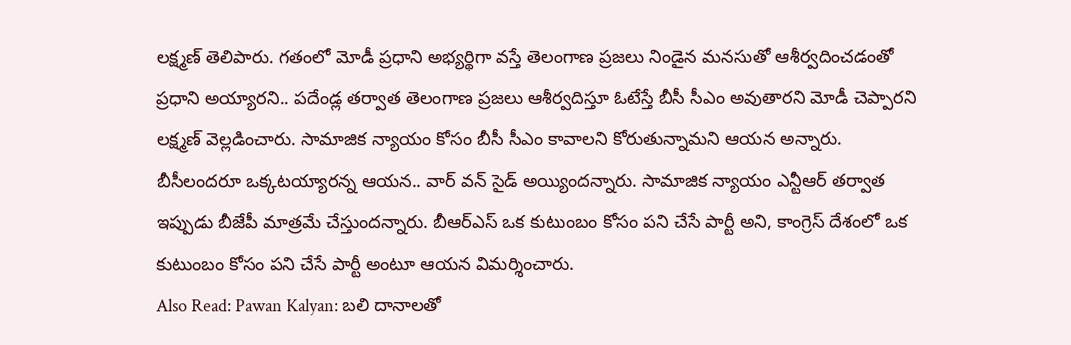లక్ష్మణ్ తెలిపారు. గతంలో మోడీ ప్రధాని అభ్యర్థిగా వస్తే తెలంగాణ ప్రజలు నిండైన మనసుతో ఆశీర్వదించడంతో ప్రధాని అయ్యారని.. పదేండ్ల తర్వాత తెలంగాణ ప్రజలు ఆశీర్వదిస్తూ ఓటేస్తే బీసీ సీఎం అవుతారని మోడీ చెప్పారని లక్ష్మణ్ వెల్లడించారు. సామాజిక న్యాయం కోసం బీసీ సీఎం కావాలని కోరుతున్నామని ఆయన అన్నారు. బీసీలందరూ ఒక్కటయ్యారన్న ఆయన.. వార్ వన్ సైడ్ అయ్యిందన్నారు. సామాజిక న్యాయం ఎన్టీఆర్ తర్వాత ఇప్పుడు బీజేపీ మాత్రమే చేస్తుందన్నారు. బీఆర్ఎస్ ఒక కుటుంబం కోసం పని చేసే పార్టీ అని, కాంగ్రెస్ దేశంలో ఒక కుటుంబం కోసం పని చేసే పార్టీ అంటూ ఆయన విమర్శించారు.
Also Read: Pawan Kalyan: బలి దానాలతో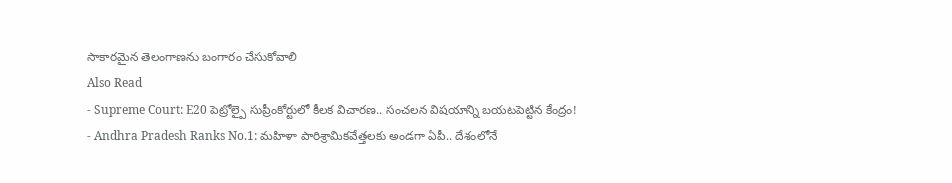సాకారమైన తెలంగాణను బంగారం చేసుకోవాలి
Also Read
- Supreme Court: E20 పెట్రోల్పై సుప్రీంకోర్టులో కీలక విచారణ.. సంచలన విషయాన్ని బయటపెట్టిన కేంద్రం!
- Andhra Pradesh Ranks No.1: మహిళా పారిశ్రామికవేత్తలకు అండగా ఏపీ.. దేశంలోనే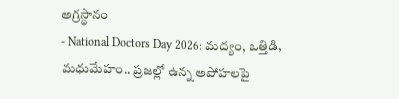అగ్రస్థానం
- National Doctors Day 2026: మద్యం, ఒత్తిడి, మధుమేహం.. ప్రజల్లో ఉన్న అపోహలపై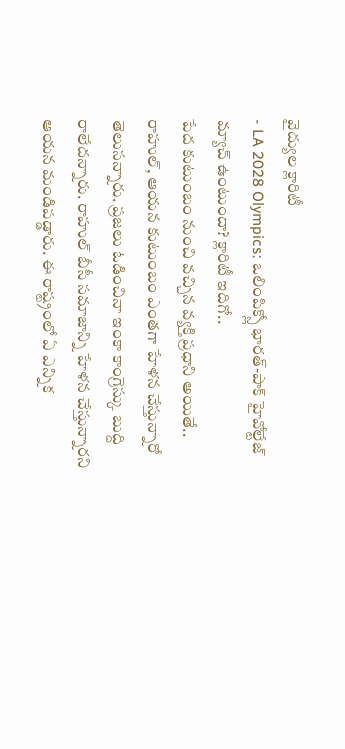వైద్యుల క్లారిటీ
- LA 2028 Olympics: ఒలింపిక్స్లో భారత్-పాక్ హైవోల్టేజ్ మ్యాచ్ ఉంటుందా? క్లారిటీ ఇదిగో..
పేద కుటుంబం నుంచి వచ్చిన వ్యక్తి ప్రధాని అయితే.. రాహుల్, ఆయన కుటుంబం ఎంతగా హేళన చేస్తున్నారో తెలుసన్నారు. ప్రజలు ఓడించినా ఇంకా కాంగ్రెస్కు బుద్ది రాలేదన్నారు. రాహుల్ బీసీ సమాజాన్ని హేళన చేస్తున్నారని ఆయన మండిపడ్డారు. ఈ రాష్ట్రంలో ఏ ఎన్నిక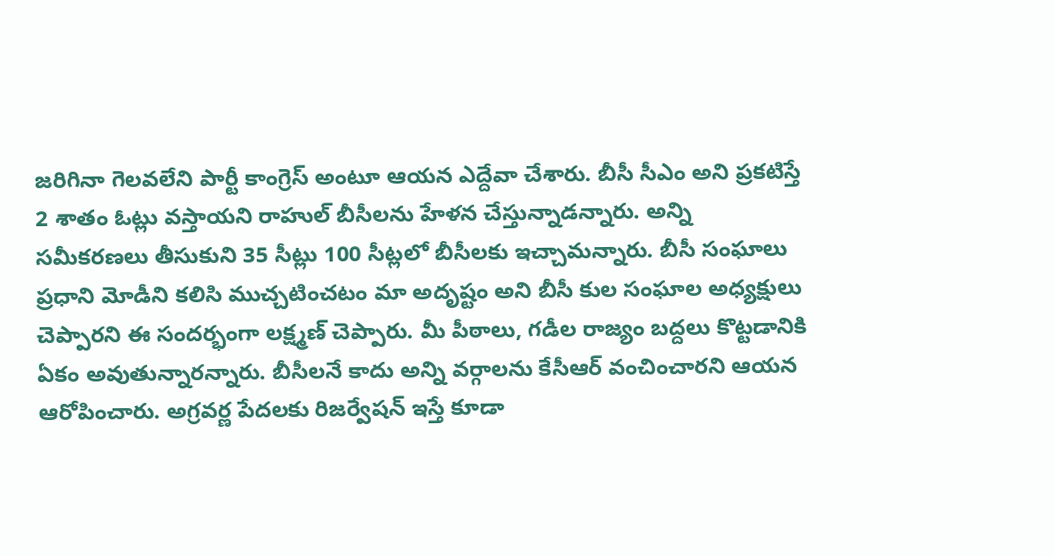జరిగినా గెలవలేని పార్టీ కాంగ్రెస్ అంటూ ఆయన ఎద్దేవా చేశారు. బీసీ సీఎం అని ప్రకటిస్తే 2 శాతం ఓట్లు వస్తాయని రాహుల్ బీసీలను హేళన చేస్తున్నాడన్నారు. అన్ని సమీకరణలు తీసుకుని 35 సీట్లు 100 సీట్లలో బీసీలకు ఇచ్చామన్నారు. బీసీ సంఘాలు ప్రధాని మోడీని కలిసి ముచ్చటించటం మా అదృష్టం అని బీసీ కుల సంఘాల అధ్యక్షులు చెప్పారని ఈ సందర్భంగా లక్ష్మణ్ చెప్పారు. మీ పీఠాలు, గడీల రాజ్యం బద్దలు కొట్టడానికి ఏకం అవుతున్నారన్నారు. బీసీలనే కాదు అన్ని వర్గాలను కేసీఆర్ వంచించారని ఆయన ఆరోపించారు. అగ్రవర్ణ పేదలకు రిజర్వేషన్ ఇస్తే కూడా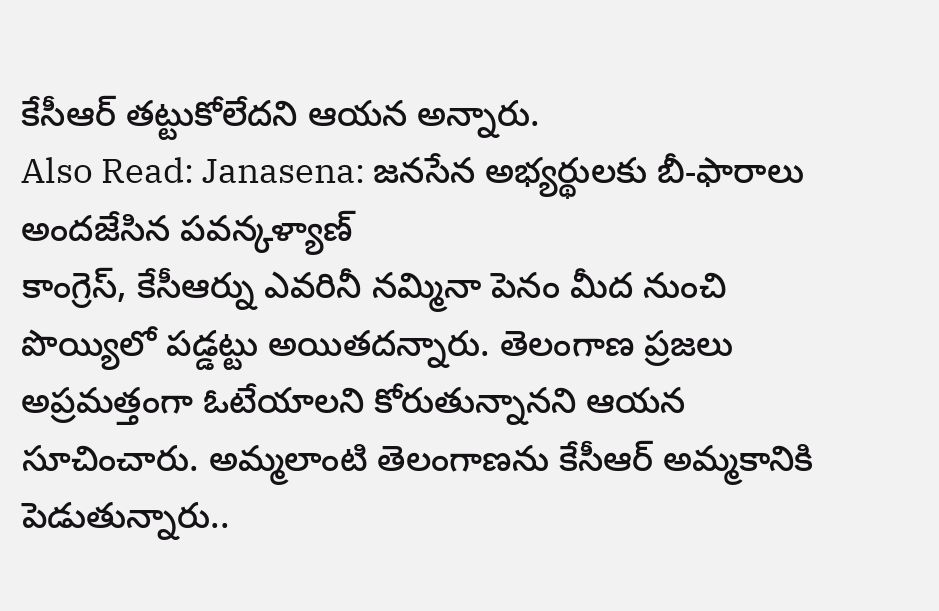కేసీఆర్ తట్టుకోలేదని ఆయన అన్నారు.
Also Read: Janasena: జనసేన అభ్యర్థులకు బీ-ఫారాలు అందజేసిన పవన్కళ్యాణ్
కాంగ్రెస్, కేసీఆర్ను ఎవరినీ నమ్మినా పెనం మీద నుంచి పొయ్యిలో పడ్డట్టు అయితదన్నారు. తెలంగాణ ప్రజలు అప్రమత్తంగా ఓటేయాలని కోరుతున్నానని ఆయన సూచించారు. అమ్మలాంటి తెలంగాణను కేసీఆర్ అమ్మకానికి పెడుతున్నారు..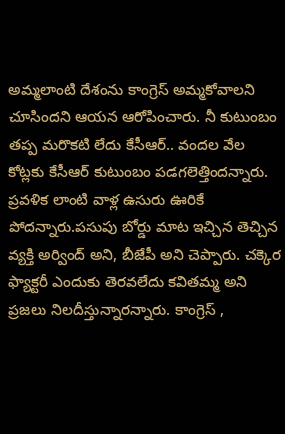అమ్మలాంటి దేశంను కాంగ్రెస్ అమ్మకోవాలని చూసిందని ఆయన ఆరోపించారు. నీ కుటుంబం తప్ప మరొకటి లేదు కేసీఆర్.. వందల వేల కోట్లకు కేసీఆర్ కుటుంబం పడగలెత్తిందన్నారు. ప్రవళిక లాంటి వాళ్ల ఉసురు ఊరికే పోదన్నారు.పసుపు బోర్డు మాట ఇచ్చిన తెచ్చిన వ్యక్తి అర్వింద్ అని, బీజేపీ అని చెప్పారు. చక్కెర ఫ్యాక్టరీ ఎందుకు తెరవలేదు కవితమ్మ అని ప్రజలు నిలదీస్తున్నారన్నారు. కాంగ్రెస్ ,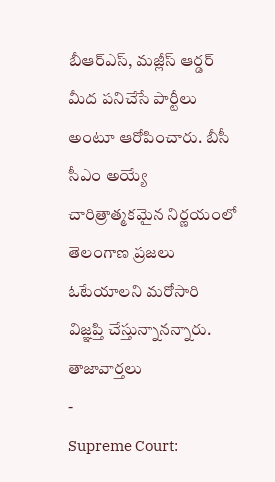బీఆర్ఎస్, మజ్లీస్ ఆర్డర్ మీద పనిచేసే పార్టీలు అంటూ ఆరోపించారు. బీసీ సీఎం అయ్యే చారిత్రాత్మకమైన నిర్ణయంలో తెలంగాణ ప్రజలు ఓటేయాలని మరోసారి విజ్ఞప్తి చేస్తున్నానన్నారు.
తాజావార్తలు
-
Supreme Court: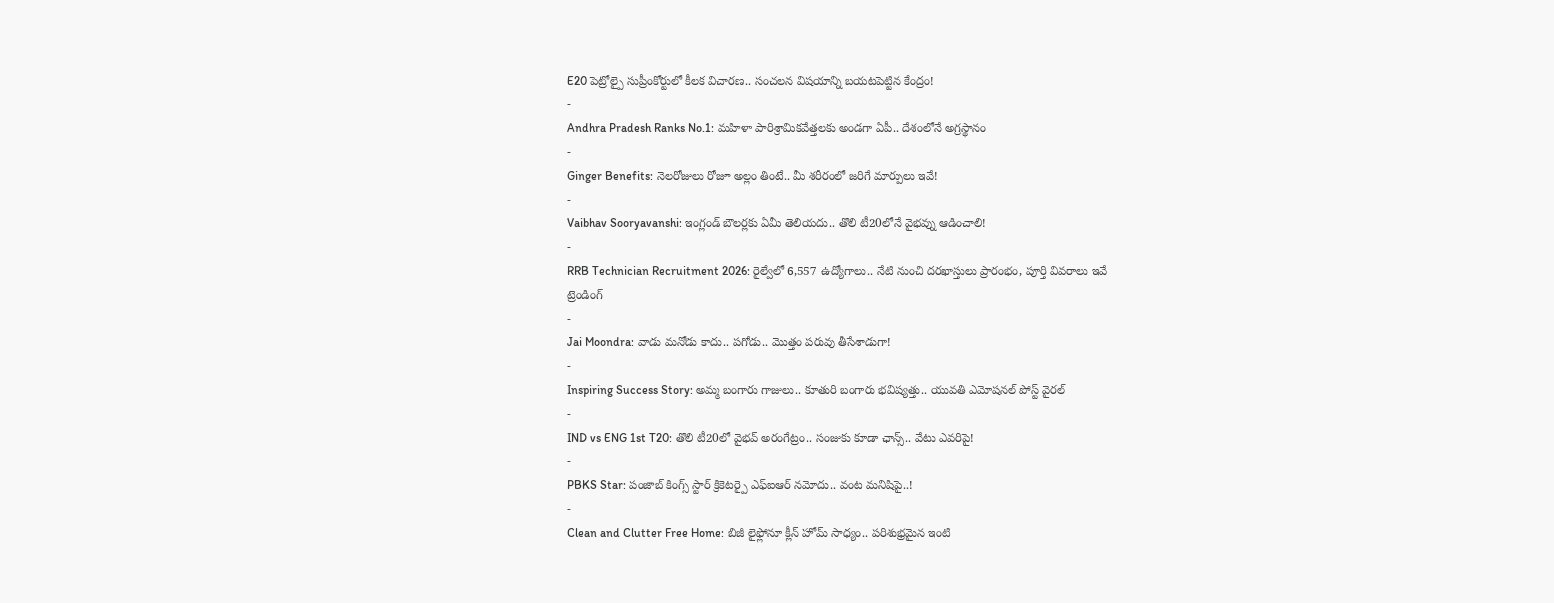E20 పెట్రోల్పై సుప్రీంకోర్టులో కీలక విచారణ.. సంచలన విషయాన్ని బయటపెట్టిన కేంద్రం!
-
Andhra Pradesh Ranks No.1: మహిళా పారిశ్రామికవేత్తలకు అండగా ఏపీ.. దేశంలోనే అగ్రస్థానం
-
Ginger Benefits: నెలరోజులు రోజూ అల్లం తింటే.. మీ శరీరంలో జరిగే మార్పులు ఇవే!
-
Vaibhav Sooryavanshi: ఇంగ్లండ్ బౌలర్లకు ఏమీ తెలియదు.. తొలి టీ20లోనే వైభవ్ను ఆడించాలి!
-
RRB Technician Recruitment 2026: రైల్వేలో 6,557 ఉద్యోగాలు.. నేటి నుంచి దరఖాస్తులు ప్రారంభం, పూర్తి వివరాలు ఇవే
ట్రెండింగ్
-
Jai Moondra: వాడు మనోడు కాదు.. పగోడు.. మొత్తం పరువు తీసేశాడుగా!
-
Inspiring Success Story: అమ్మ బంగారు గాజులు.. కూతురి బంగారు భవిష్యత్తు.. యువతి ఎమోషనల్ పోస్ట్ వైరల్
-
IND vs ENG 1st T20: తొలి టీ20లో వైభవ్ అరంగేట్రం.. సంజుకు కూడా ఛాన్స్.. వేటు ఎవరిపై!
-
PBKS Star: పంజాబ్ కింగ్స్ స్టార్ క్రికెటర్పై ఎఫ్ఐఆర్ నమోదు.. వంట మనిషిపై..!
-
Clean and Clutter Free Home: బిజీ లైఫ్లోనూ క్లీన్ హోమ్ సాధ్యం.. పరిశుభ్రమైన ఇంటి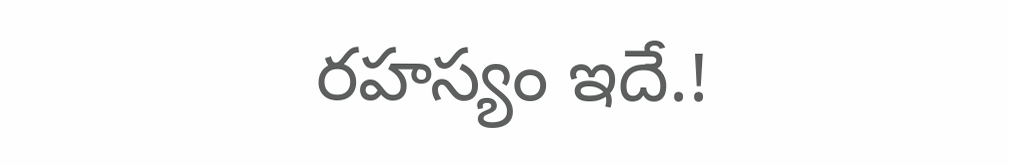రహస్యం ఇదే.!